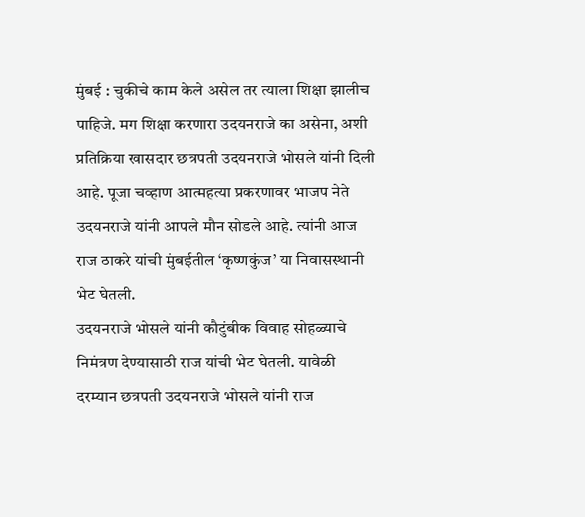मुंबई : चुकीचे काम केले असेल तर त्याला शिक्षा झालीच पाहिजे. मग शिक्षा करणारा उदयनराजे का असेना, अशी प्रतिक्रिया खासदार छत्रपती उदयनराजे भोसले यांनी दिली आहे. पूजा चव्हाण आत्महत्या प्रकरणावर भाजप नेते उदयनराजे यांनी आपले मौन सोडले आहे. त्यांनी आज राज ठाकरे यांची मुंबईतील ‘कृष्णकुंज’ या निवासस्थानी भेट घेतली.
उदयनराजे भोसले यांनी कौटुंबीक विवाह सोहळ्याचे निमंत्रण देण्यासाठी राज यांची भेट घेतली. यावेळी दरम्यान छत्रपती उदयनराजे भोसले यांनी राज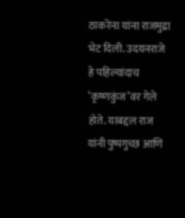ठाकरेंना यांना राजमुद्रा भेट दिली. उदयनराजे हे पहिल्यांदाच ‘कृष्णकुंज’वर गेले होते. याबद्दल राज यांनी पुष्पगुच्छ आणि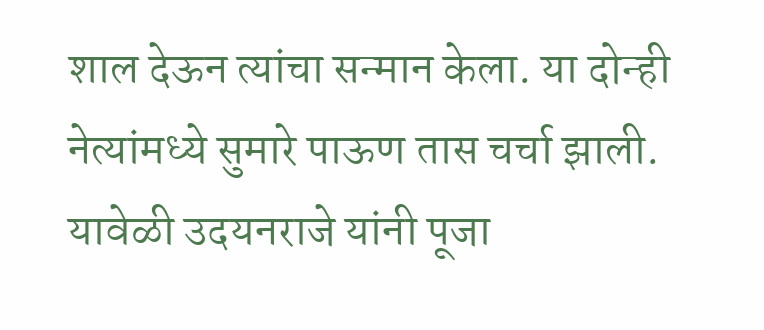शाल देऊन त्यांचा सन्मान केला. या दोन्ही नेत्यांमध्ये सुमारे पाऊण तास चर्चा झाली.
यावेळी उदयनराजे यांनी पूजा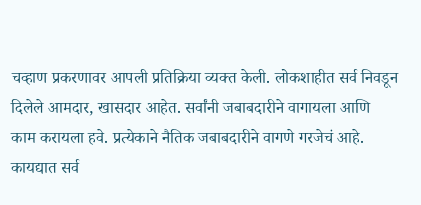चव्हाण प्रकरणावर आपली प्रतिक्रिया व्यक्त केली. लोकशाहीत सर्व निवडून दिलेले आमदार, खासदार आहेत. सर्वांनी जबाबदारीने वागायला आणि काम करायला हवे. प्रत्येकाने नैतिक जबाबदारीने वागणे गरजेचं आहे. कायद्यात सर्व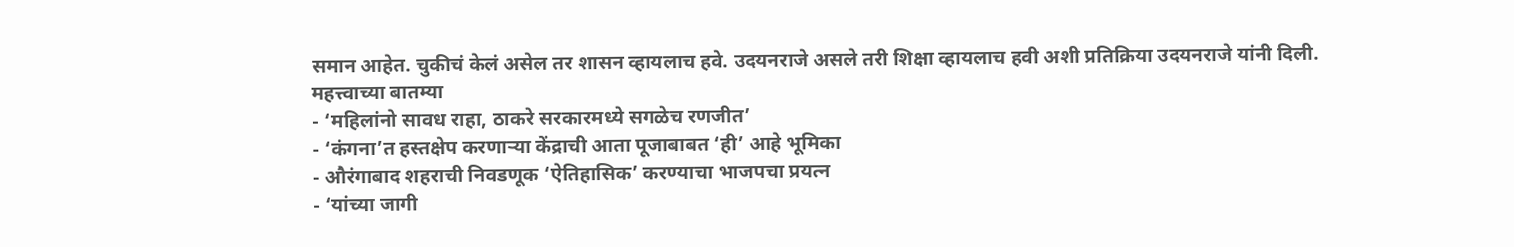समान आहेत. चुकीचं केलं असेल तर शासन व्हायलाच हवे. उदयनराजे असले तरी शिक्षा व्हायलाच हवी अशी प्रतिक्रिया उदयनराजे यांनी दिली.
महत्त्वाच्या बातम्या
- ‘महिलांनो सावध राहा, ठाकरे सरकारमध्ये सगळेच रणजीत’
- ‘कंगना’त हस्तक्षेप करणाऱ्या केंद्राची आता पूजाबाबत ‘ही’ आहे भूमिका
- औरंगाबाद शहराची निवडणूक ‘ऐतिहासिक’ करण्याचा भाजपचा प्रयत्न
- ‘यांच्या जागी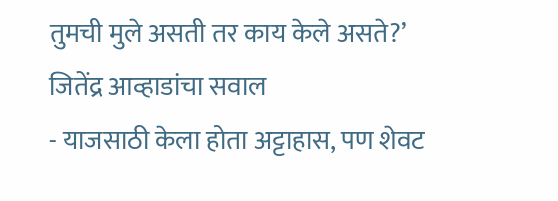तुमची मुले असती तर काय केले असते?’ जितेंद्र आव्हाडांचा सवाल
- याजसाठी केला होता अट्टाहास, पण शेवट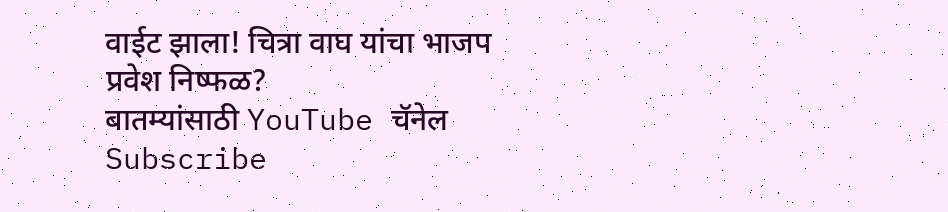वाईट झाला! चित्रा वाघ यांचा भाजप प्रवेश निष्फळ?
बातम्यांसाठी YouTube चॅनेल Subscribe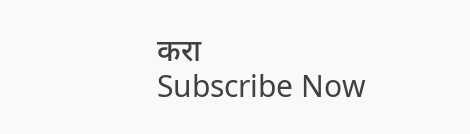करा
Subscribe Now